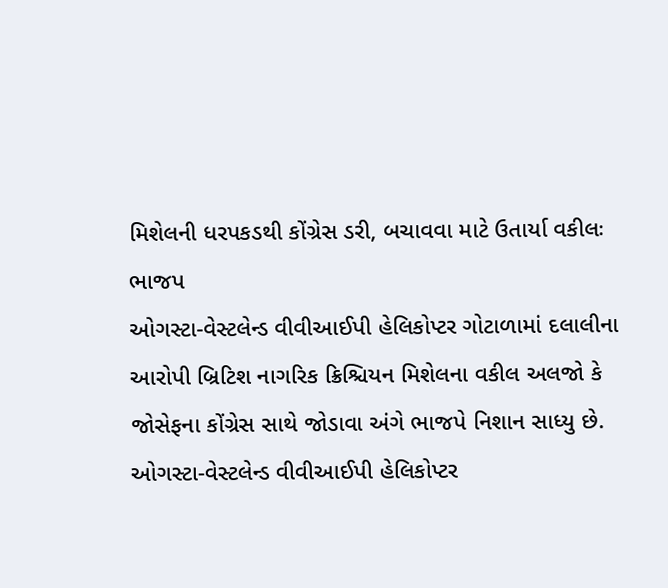મિશેલની ધરપકડથી કોંગ્રેસ ડરી, બચાવવા માટે ઉતાર્યા વકીલઃ ભાજપ
ઓગસ્ટા-વેસ્ટલેન્ડ વીવીઆઈપી હેલિકોપ્ટર ગોટાળામાં દલાલીના આરોપી બ્રિટિશ નાગરિક ક્રિશ્ચિયન મિશેલના વકીલ અલજો કે જોસેફના કોંગ્રેસ સાથે જોડાવા અંગે ભાજપે નિશાન સાધ્યુ છે.
ઓગસ્ટા-વેસ્ટલેન્ડ વીવીઆઈપી હેલિકોપ્ટર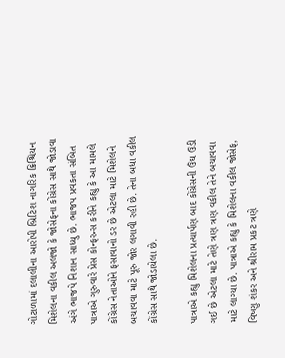ગોટાળામાં દલાલીના આરોપી બ્રિટિશ નાગરિક ક્રિશ્ચિયન મિશેલના વકીલ અલજો કે જોસેફના કોંગ્રેસ સાથે જોડાવા અંગે ભાજપે નિશાન સાધ્યુ છે. ભાજપ પ્રવકતા સંબિત પાત્રાએ ગુરુવારે પ્રેસ કોન્ફરન્સ કરીને કહ્યુ કે આ મામલે કોંગ્રેસ નેતાઓને ફસાવાનો ડર છે એટલા માટે મિશેલને બચાવવા માટે પૂરુ જોર લગાવી રહી છે. તેના બધા વકીલ કોંગ્રેસ સાથે જોડાયેલા છે.

પાત્રાએ કહ્યુ મિશેલના પ્રત્યાર્પણ બાદ કોંગ્રેસની ઉંઘ ઉડી ગઈ છે એટલા માટે તેણે ત્રણ ત્રણ વકીલ તેને બચાવવા માટે લાગ્યા છે. પાત્રાએ કહ્યુ કે મિશેલના વકીલ જોસેફ, વિષ્ણુ શંકર અને શ્રીરામ પ્રકટ ત્રણે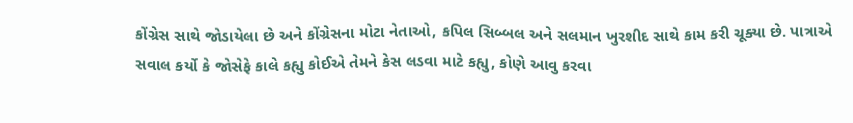કોંગ્રેસ સાથે જોડાયેલા છે અને કોંગ્રેસના મોટા નેતાઓ, કપિલ સિબ્બલ અને સલમાન ખુરશીદ સાથે કામ કરી ચૂક્યા છે. પાત્રાએ સવાલ કર્યો કે જોસેફે કાલે કહ્યુ કોઈએ તેમને કેસ લડવા માટે કહ્યુ, કોણે આવુ કરવા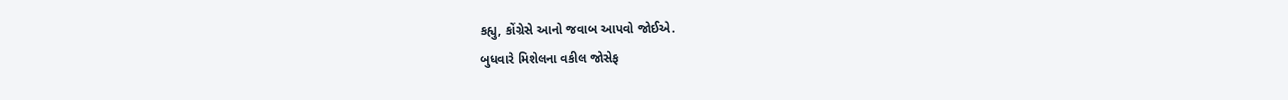કહ્યુ, કોંગ્રેસે આનો જવાબ આપવો જોઈએ.
બુધવારે મિશેલના વકીલ જોસેફ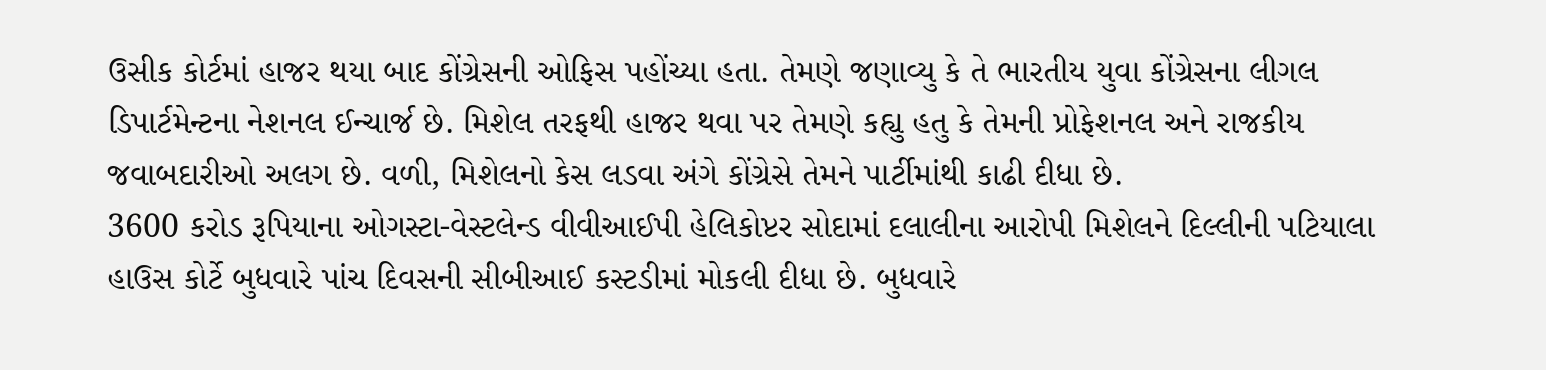ઉસીક કોર્ટમાં હાજર થયા બાદ કોંગ્રેસની ઓફિસ પહોંચ્યા હતા. તેમણે જણાવ્યુ કે તે ભારતીય યુવા કોંગ્રેસના લીગલ ડિપાર્ટમેન્ટના નેશનલ ઈન્ચાર્જ છે. મિશેલ તરફથી હાજર થવા પર તેમણે કહ્યુ હતુ કે તેમની પ્રોફેશનલ અને રાજકીય જવાબદારીઓ અલગ છે. વળી, મિશેલનો કેસ લડવા અંગે કોંગ્રેસે તેમને પાર્ટીમાંથી કાઢી દીધા છે.
3600 કરોડ રૂપિયાના ઓગસ્ટા-વેસ્ટલેન્ડ વીવીઆઈપી હેલિકોપ્ટર સોદામાં દલાલીના આરોપી મિશેલને દિલ્લીની પટિયાલા હાઉસ કોર્ટે બુધવારે પાંચ દિવસની સીબીઆઈ કસ્ટડીમાં મોકલી દીધા છે. બુધવારે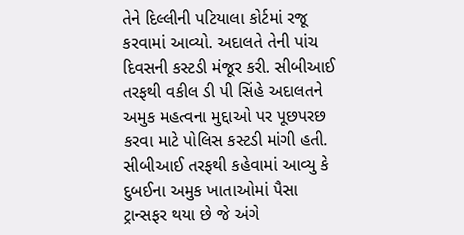તેને દિલ્લીની પટિયાલા કોર્ટમાં રજૂ કરવામાં આવ્યો. અદાલતે તેની પાંચ દિવસની કસ્ટડી મંજૂર કરી. સીબીઆઈ તરફથી વકીલ ડી પી સિંહે અદાલતને અમુક મહત્વના મુદ્દાઓ પર પૂછપરછ કરવા માટે પોલિસ કસ્ટડી માંગી હતી. સીબીઆઈ તરફથી કહેવામાં આવ્યુ કે દુબઈના અમુક ખાતાઓમાં પૈસા ટ્રાન્સફર થયા છે જે અંગે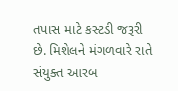તપાસ માટે કસ્ટડી જરૂરી છે. મિશેલને મંગળવારે રાતે સંયુક્ત આરબ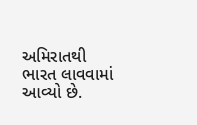અમિરાતથી ભારત લાવવામાં આવ્યો છે.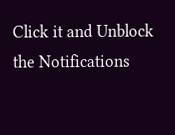Click it and Unblock the Notifications